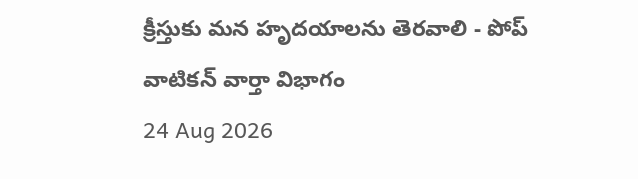క్రీస్తుకు మన హృదయాలను తెరవాలి - పోప్
వాటికన్ వార్తా విభాగం
24 Aug 2026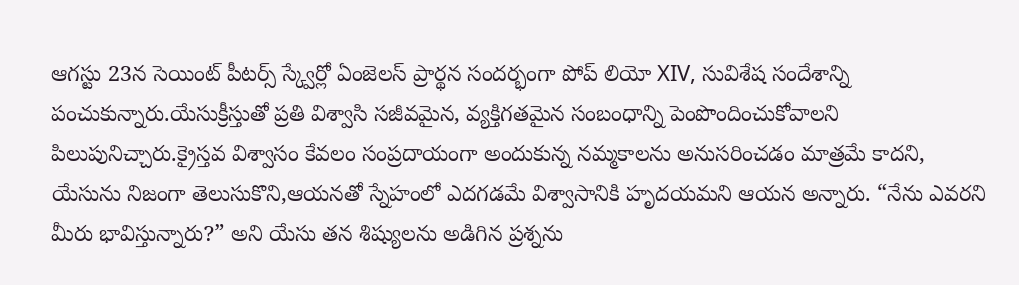ఆగస్టు 23న సెయింట్ పీటర్స్ స్క్వేర్లో ఏంజెలస్ ప్రార్థన సందర్భంగా పోప్ లియో XIV, సువిశేష సందేశాన్ని పంచుకున్నారు.యేసుక్రీస్తుతో ప్రతి విశ్వాసి సజీవమైన, వ్యక్తిగతమైన సంబంధాన్ని పెంపొందించుకోవాలని పిలుపునిచ్చారు.క్రైస్తవ విశ్వాసం కేవలం సంప్రదాయంగా అందుకున్న నమ్మకాలను అనుసరించడం మాత్రమే కాదని, యేసును నిజంగా తెలుసుకొని,ఆయనతో స్నేహంలో ఎదగడమే విశ్వాసానికి హృదయమని ఆయన అన్నారు. “నేను ఎవరని మీరు భావిస్తున్నారు?” అని యేసు తన శిష్యులను అడిగిన ప్రశ్నను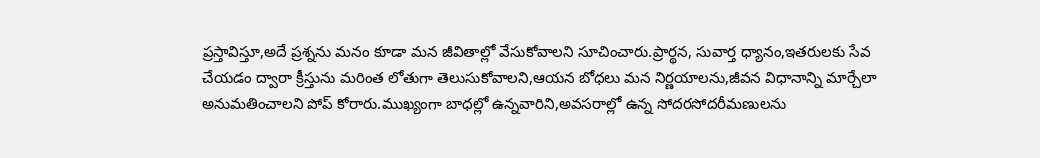ప్రస్తావిస్తూ,అదే ప్రశ్నను మనం కూడా మన జీవితాల్లో వేసుకోవాలని సూచించారు.ప్రార్థన, సువార్త ధ్యానం,ఇతరులకు సేవ చేయడం ద్వారా క్రీస్తును మరింత లోతుగా తెలుసుకోవాలని,ఆయన బోధలు మన నిర్ణయాలను,జీవన విధానాన్ని మార్చేలా అనుమతించాలని పోప్ కోరారు.ముఖ్యంగా బాధల్లో ఉన్నవారిని,అవసరాల్లో ఉన్న సోదరసోదరీమణులను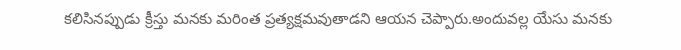కలిసినప్పుడు క్రీస్తు మనకు మరింత ప్రత్యక్షమవుతాడని ఆయన చెప్పారు.అందువల్ల యేసు మనకు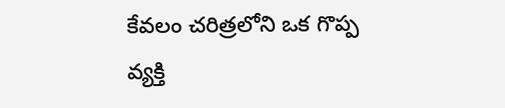కేవలం చరిత్రలోని ఒక గొప్ప వ్యక్తి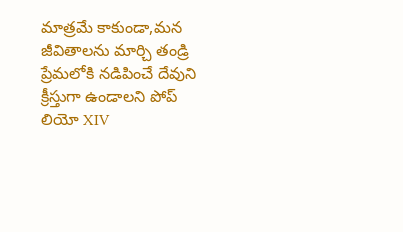మాత్రమే కాకుండా,మన జీవితాలను మార్చి తండ్రి ప్రేమలోకి నడిపించే దేవుని క్రీస్తుగా ఉండాలని పోప్ లియో XIV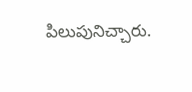పిలుపునిచ్చారు.